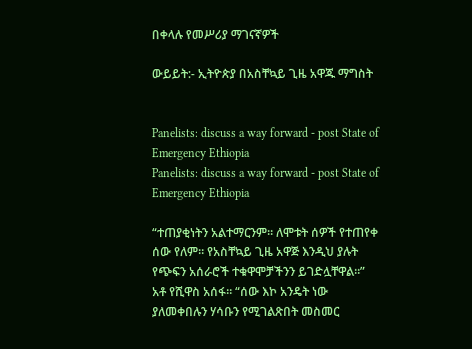በቀላሉ የመሥሪያ ማገናኛዎች

ውይይት:- ኢትዮጵያ በአስቸኳይ ጊዜ አዋጁ ማግስት


Panelists: discuss a way forward - post State of Emergency Ethiopia
Panelists: discuss a way forward - post State of Emergency Ethiopia

“ተጠያቂነትን አልተማርንም። ለሞቱት ሰዎች የተጠየቀ ሰው የለም። የአስቸኳይ ጊዜ አዋጅ እንዲህ ያሉት የጭፍን አሰራሮች ተቁዋሞቻችንን ይገድሏቸዋል።” አቶ የሺዋስ አሰፋ። “ሰው እኮ አንዴት ነው ያለመቀበሉን ሃሳቡን የሚገልጽበት መስመር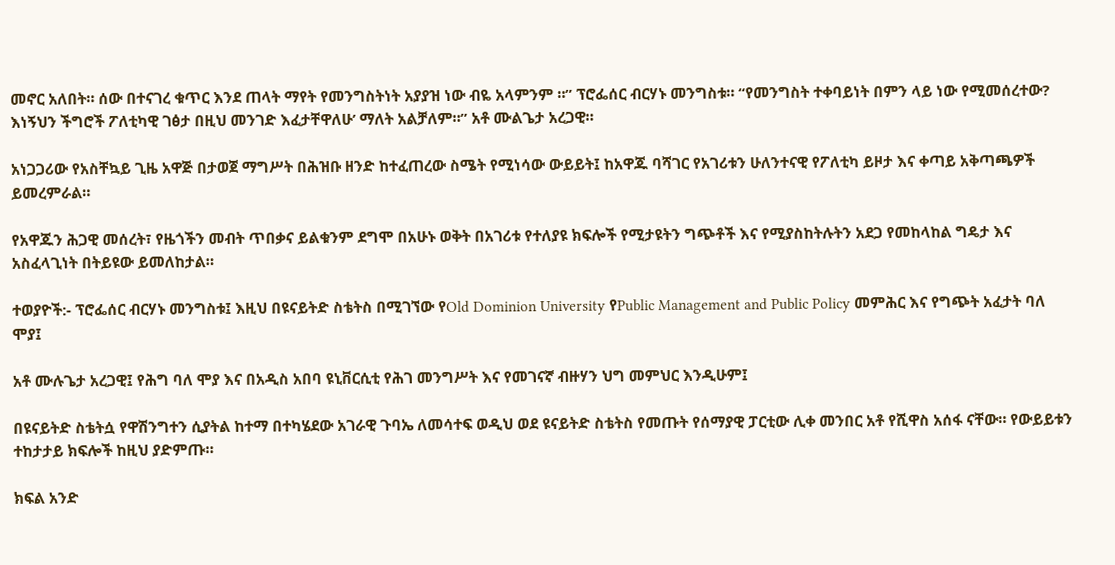መኖር አለበት። ሰው በተናገረ ቁጥር እንደ ጠላት ማየት የመንግስትነት አያያዝ ነው ብዬ አላምንም ።” ፕሮፌሰር ብርሃኑ መንግስቱ። “የመንግስት ተቀባይነት በምን ላይ ነው የሚመሰረተው? እነኝህን ችግሮች ፖለቲካዊ ገፅታ በዚህ መንገድ እፈታቸዋለሁ’ ማለት አልቻለም።” አቶ ሙልጌታ አረጋዊ።

አነጋጋሪው የአስቸኳይ ጊዜ አዋጅ በታወጀ ማግሥት በሕዝቡ ዘንድ ከተፈጠረው ስሜት የሚነሳው ውይይት፤ ከአዋጁ ባሻገር የአገሪቱን ሁለንተናዊ የፖለቲካ ይዞታ እና ቀጣይ አቅጣጫዎች ይመረምራል።

የአዋጁን ሕጋዊ መሰረት፣ የዜጎችን መብት ጥበቃና ይልቁንም ደግሞ በአሁኑ ወቅት በአገሪቱ የተለያዩ ክፍሎች የሚታዩትን ግጭቶች እና የሚያስከትሉትን አደጋ የመከላከል ግዴታ እና አስፈላጊነት በትይዩው ይመለከታል።

ተወያዮች:- ፕሮፌሰር ብርሃኑ መንግስቱ፤ እዚህ በዩናይትድ ስቴትስ በሚገኘው የOld Dominion University የPublic Management and Public Policy መምሕር እና የግጭት አፈታት ባለ ሞያ፤

አቶ ሙሉጌታ አረጋዊ፤ የሕግ ባለ ሞያ እና በአዲስ አበባ ዩኒቨርሲቲ የሕገ መንግሥት እና የመገናኛ ብዙሃን ህግ መምህር እንዲሁም፤

በዩናይትድ ስቴትሷ የዋሽንግተን ሲያትል ከተማ በተካሄደው አገራዊ ጉባኤ ለመሳተፍ ወዲህ ወደ ዩናይትድ ስቴትስ የመጡት የሰማያዊ ፓርቲው ሊቀ መንበር አቶ የሺዋስ አሰፋ ናቸው። የውይይቱን ተከታታይ ክፍሎች ከዚህ ያድምጡ።

ክፍል አንድ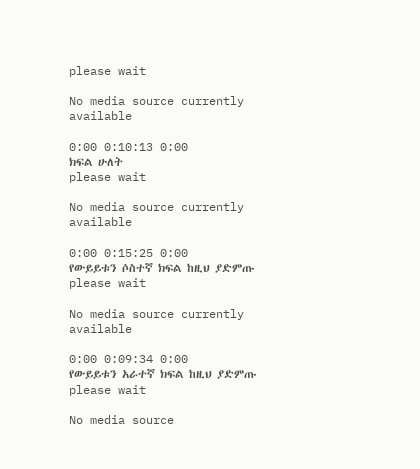please wait

No media source currently available

0:00 0:10:13 0:00
ክፍል ሁለት
please wait

No media source currently available

0:00 0:15:25 0:00
የውይይቱን ሶስተኛ ክፍል ከዚህ ያድምጡ
please wait

No media source currently available

0:00 0:09:34 0:00
የውይይቱን አራተኛ ክፍል ከዚህ ያድምጡ
please wait

No media source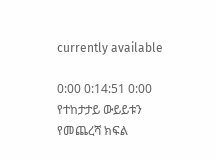currently available

0:00 0:14:51 0:00
የተከታታይ ውይይቱን የመጨረሻ ክፍል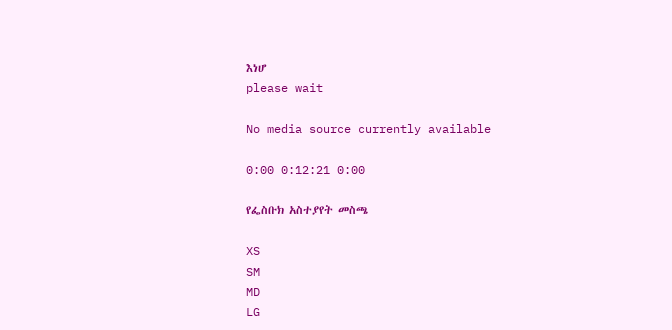እነሆ
please wait

No media source currently available

0:00 0:12:21 0:00

የፌስቡክ አስተያየት መስጫ

XS
SM
MD
LG